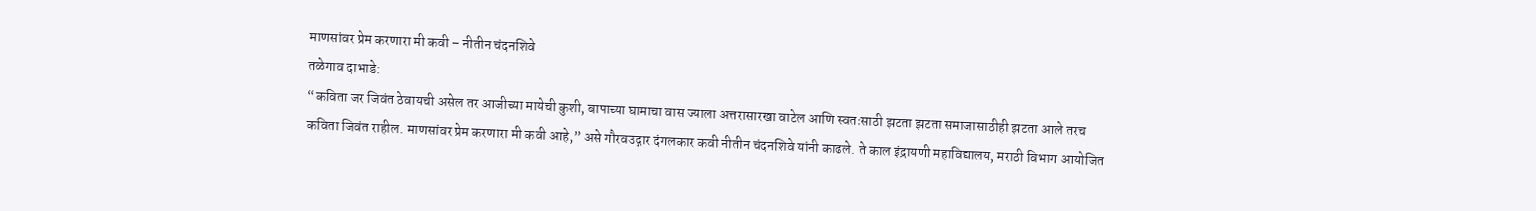माणसांवर प्रेम करणारा मी कवी – नीतीन चंदनशिवे
तळेगाव दाभाडे:
“कविता जर जिवंत ठेवायची असेल तर आजीच्या मायेची कुशी, बापाच्या घामाचा वास ज्याला अत्तरासारखा वाटेल आणि स्वतःसाठी झटता झटता समाजासाठीही झटता आले तरच कविता जिवंत राहील. माणसांवर प्रेम करणारा मी कवी आहे,” असे गौरवउद्गार दंगलकार कवी नीतीन चंदनशिवे यांनी काढले. ते काल इंद्रायणी महाविद्यालय, मराठी विभाग आयोजित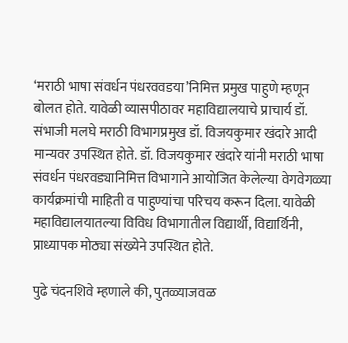‘मराठी भाषा संवर्धन पंधरववडया’निमित्त प्रमुख पाहुणे म्हणून बोलत होते. यावेळी व्यासपीठावर महाविद्यालयाचे प्राचार्य डॉ. संभाजी मलघे मराठी विभागप्रमुख डॉ. विजयकुमार खंदारे आदी मान्यवर उपस्थित होते. डॉ. विजयकुमार खंदारे यांनी मराठी भाषा संवर्धन पंधरवड्यानिमित्त विभागाने आयोजित केलेल्या वेगवेगळ्या कार्यक्रमांची माहिती व पाहुण्यांचा परिचय करून दिला. यावेळी महाविद्यालयातल्या विविध विभागातील विद्यार्थी, विद्यार्थिनी, प्राध्यापक मोठ्या संख्येने उपस्थित होते.

पुढे चंदनशिवे म्हणाले की, पुतळ्याजवळ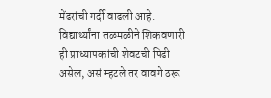मेंढरांची गर्दी वाढली आहे. विद्यार्थ्यांना तळमळीने शिकवणारी ही प्राध्यापकांची शेवटची पिढी असेल, असं म्हटले तर वावगे ठरू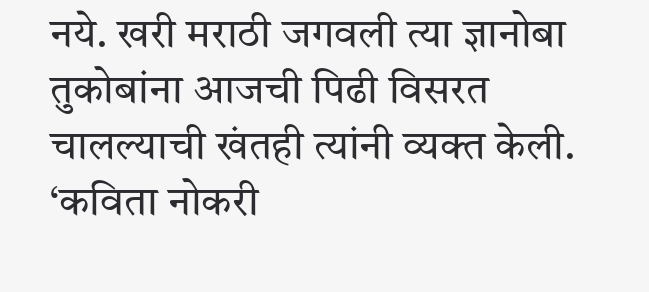नये. खरी मराठी जगवली त्या ज्ञानोबा तुकोबांना आजची पिढी विसरत चालल्याची खंतही त्यांनी व्यक्त केली. ‘कविता नोकरी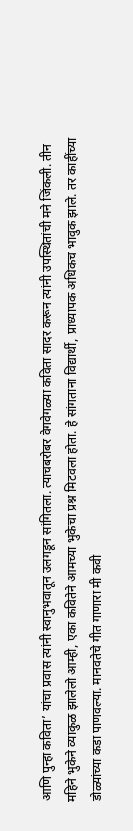आणि पुन्हा कविता’ यांचा प्रवास त्यांनी स्वानुभवातून उलगडून सांगितला. त्याचबरोबर वेगवेगळ्या कविता सादर करून त्यांनी उपस्थितांची मने जिंकली. तीन महिने भुकेने व्याकुळ झालेलो आम्ही, एका कवितेने आमच्या भुकेचा प्रश्न मिटवला होता. हे सांगताना विद्यार्थी, प्राध्यापक अधिकच भावुक झाले. तर काहींच्या डोळ्यांच्या कडा पाणवल्या. मानवतेचे गीत गाणारा मी कवी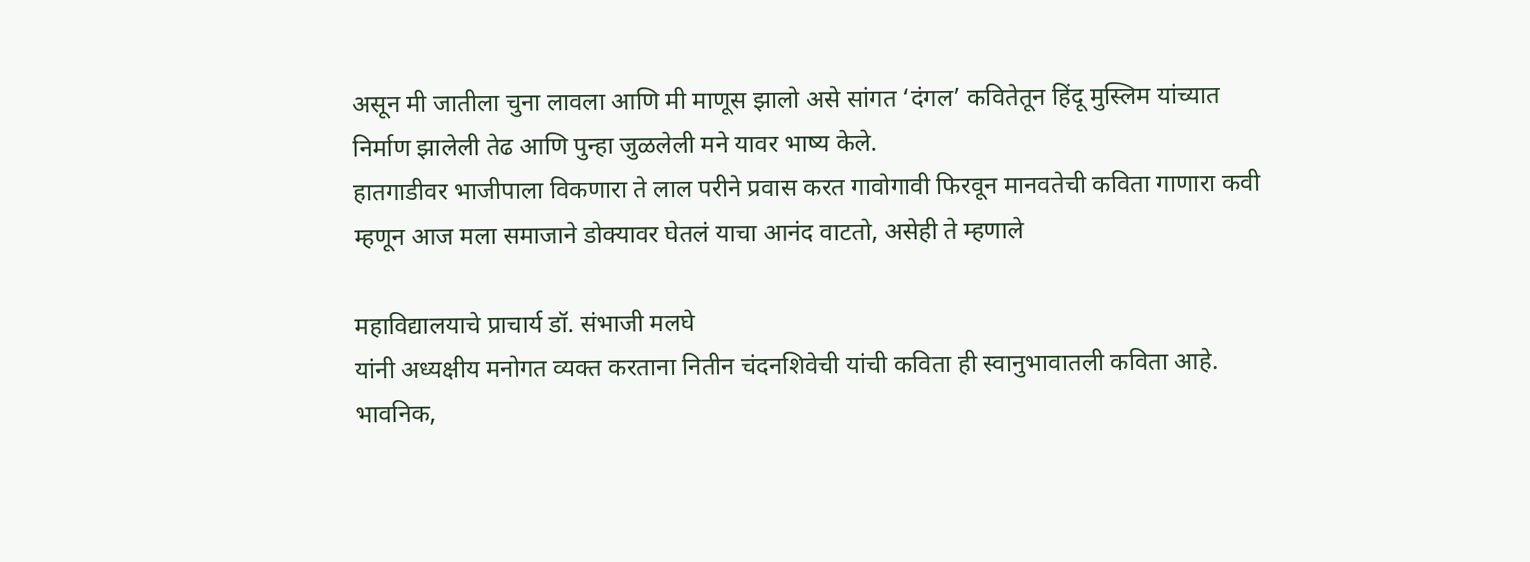असून मी जातीला चुना लावला आणि मी माणूस झालो असे सांगत ‘दंगल’ कवितेतून हिंदू मुस्लिम यांच्यात निर्माण झालेली तेढ आणि पुन्हा जुळलेली मने यावर भाष्य केले.
हातगाडीवर भाजीपाला विकणारा ते लाल परीने प्रवास करत गावोगावी फिरवून मानवतेची कविता गाणारा कवी म्हणून आज मला समाजाने डोक्यावर घेतलं याचा आनंद वाटतो, असेही ते म्हणाले

महाविद्यालयाचे प्राचार्य डॉ. संभाजी मलघे
यांनी अध्यक्षीय मनोगत व्यक्त करताना नितीन चंदनशिवेची यांची कविता ही स्वानुभावातली कविता आहे. भावनिक,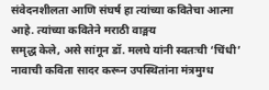संवेदनशीलता आणि संघर्ष हा त्यांच्या कवितेचा आत्मा आहे. त्यांच्या कवितेने मराठी वाङ्मय
समृद्ध केले, असे सांगून डॉ. मलघे यांनी स्वतःची ‘चिंधी’ नावाची कविता सादर करून उपस्थितांना मंत्रमुग्ध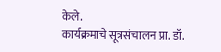केले.
कार्यक्रमाचे सूत्रसंचालन प्रा. डॉ.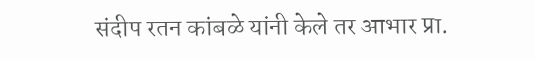संदीप रतन कांबळे यांनी केले तर आभार प्रा.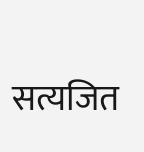सत्यजित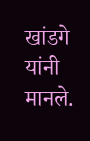खांडगे यांनी मानले.